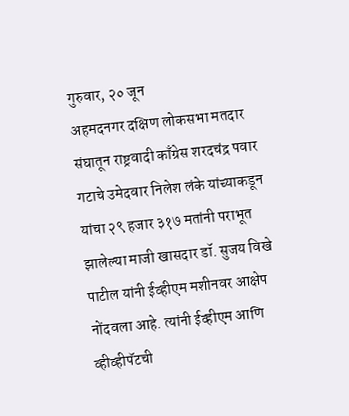गुरुवार, २० जून
अहमदनगर दक्षिण लोकसभा मतदार संघातून राष्ट्रवादी काँग्रेस शरदचंद्र पवार गटाचे उमेदवार निलेश लंके यांच्याकडून यांचा २९ हजार ३१७ मतांनी पराभूत झालेल्या माजी खासदार डॉ. सुजय विखे पाटील यांनी ईव्हीएम मशीनवर आक्षेप नोंदवला आहे. त्यांनी ईव्हीएम आणि व्हीव्हीपॅटची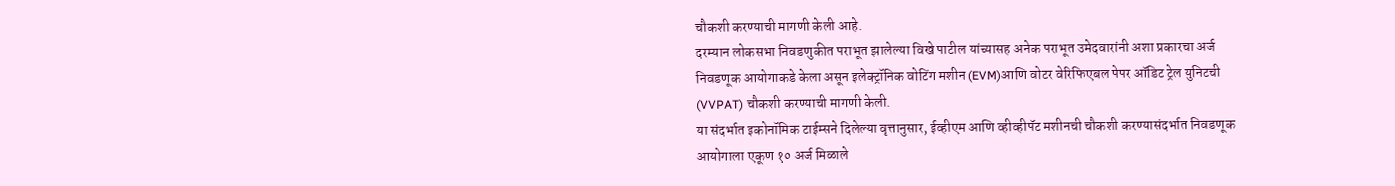चौकशी करण्याची मागणी केली आहे.
दरम्यान लोकसभा निवडणुकीत पराभूत झालेल्या विखे पाटील यांच्यासह अनेक पराभूत उमेदवारांनी अशा प्रकारचा अर्ज निवडणूक आयोगाकडे केला असून इलेक्ट्रॉनिक वोटिंग मशीन (EVM)आणि वोटर वेरिफिएबल पेपर ऑडिट ट्रेल युनिटची (VVPAT) चौकशी करण्याची मागणी केली.
या संदर्भात इकोनॉमिक टाईम्सने दिलेल्या वृत्तानुसार, ईव्हीएम आणि व्हीव्हीपॅट मशीनची चौकशी करण्यासंदर्भात निवडणूक आयोगाला एकूण १० अर्ज मिळाले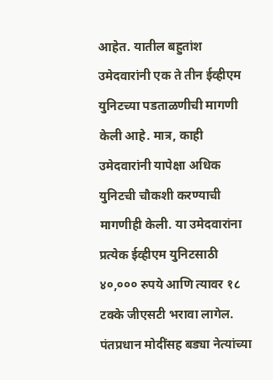आहेत. यातील बहुतांश उमेदवारांनी एक ते तीन ईव्हीएम युनिटच्या पडताळणीची मागणी केली आहे. मात्र, काही उमेदवारांनी यापेक्षा अधिक युनिटची चौकशी करण्याची मागणीही केली. या उमेदवारांना प्रत्येक ईव्हीएम युनिटसाठी ४०,००० रुपये आणि त्यावर १८ टक्के जीएसटी भरावा लागेल.
पंतप्रधान मोदींसह बड्या नेत्यांच्या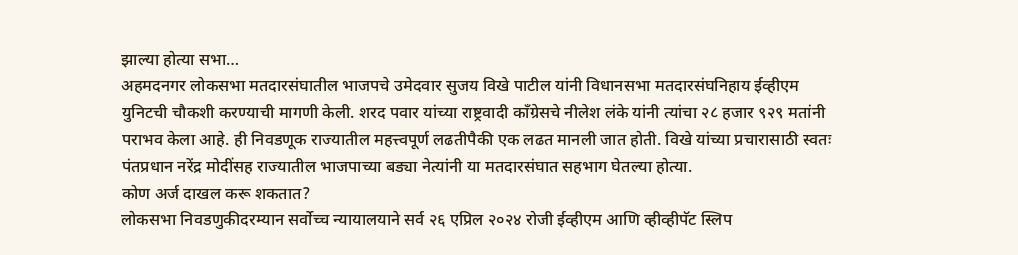झाल्या होत्या सभा…
अहमदनगर लोकसभा मतदारसंघातील भाजपचे उमेदवार सुजय विखे पाटील यांनी विधानसभा मतदारसंघनिहाय ईव्हीएम युनिटची चौकशी करण्याची मागणी केली. शरद पवार यांच्या राष्ट्रवादी काँग्रेसचे नीलेश लंके यांनी त्यांचा २८ हजार ९२९ मतांनी पराभव केला आहे. ही निवडणूक राज्यातील महत्त्वपूर्ण लढतीपैकी एक लढत मानली जात होती. विखे यांच्या प्रचारासाठी स्वतः पंतप्रधान नरेंद्र मोदींसह राज्यातील भाजपाच्या बड्या नेत्यांनी या मतदारसंघात सहभाग घेतल्या होत्या.
कोण अर्ज दाखल करू शकतात?
लोकसभा निवडणुकीदरम्यान सर्वोच्च न्यायालयाने सर्व २६ एप्रिल २०२४ रोजी ईव्हीएम आणि व्हीव्हीपॅट स्लिप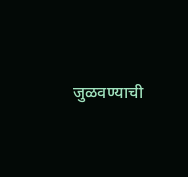जुळवण्याची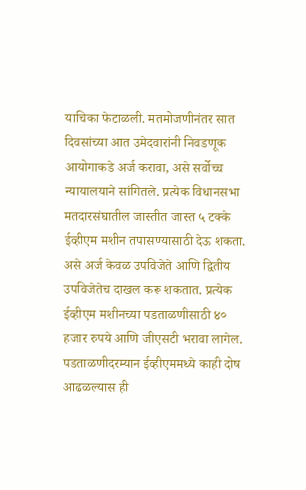याचिका फेटाळली. मतमोजणीनंतर सात दिवसांच्या आत उमेदवारांनी निवडणूक आयोगाकडे अर्ज करावा, असे सर्वोच्च न्यायालयाने सांगितले. प्रत्येक विधानसभा मतदारसंघातील जास्तीत जास्त ५ टक्के ईव्हीएम मशीन तपासण्यासाठी देऊ शकता. असे अर्ज केवळ उपविजेते आणि द्वितीय उपविजेतेच दाखल करू शकतात. प्रत्येक ईव्हीएम मशीनच्या पडताळणीसाठी ४० हजार रुपये आणि जीएसटी भरावा लागेल. पडताळणीदरम्यान ईव्हीएममध्ये काही दोष आढळल्यास ही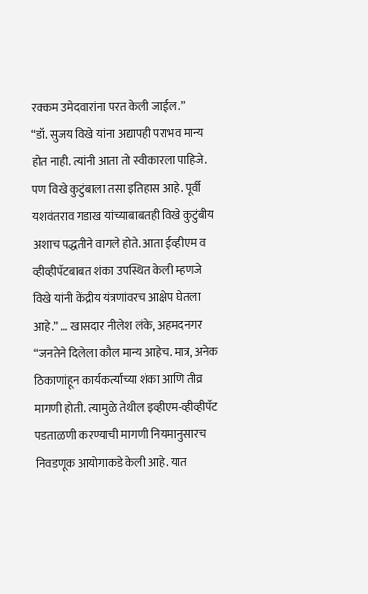रक्कम उमेदवारांना परत केली जाईल.”
“डॉ. सुजय विखे यांना अद्यापही पराभव मान्य होत नाही. त्यांनी आता तो स्वीकारला पाहिजे. पण विखे कुटुंबाला तसा इतिहास आहे. पूर्वी यशवंतराव गडाख यांच्याबाबतही विखे कुटुंबीय अशाच पद्धतीने वागले होते. आता ईव्हीएम व व्हीव्हीपॅटबाबत शंका उपस्थित केली म्हणजे विखे यांनी केंद्रीय यंत्रणांवरच आक्षेप घेतला आहे.” … खासदार नीलेश लंके, अहमदनगर
“जनतेने दिलेला कौल मान्य आहेच. मात्र, अनेक ठिकाणांहून कार्यकर्त्यांच्या शंका आणि तीव्र मागणी होती. त्यामुळे तेथील इव्हीएम-व्हीव्हीपॅट पडताळणी करण्याची मागणी नियमानुसारच निवडणूक आयोगाकडे केली आहे. यात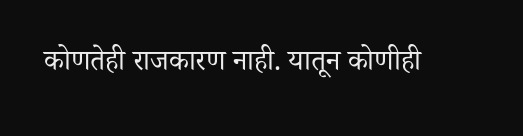कोणतेही राजकारण नाही. यातून कोणीही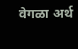वेगळा अर्थ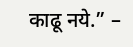काढू नये.” –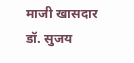माजी खासदार डॉ. सुजय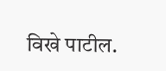विखे पाटील.